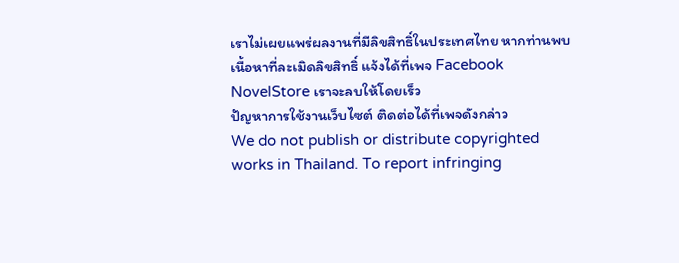เราไม่เผยแพร่ผลงานที่มีลิขสิทธิ์ในประเทศไทย หากท่านพบเนื้อหาที่ละเมิดลิขสิทธิ์ แจ้งได้ที่เพจ Facebook NovelStore เราจะลบให้โดยเร็ว
ปัญหาการใช้งานเว็บไซต์ ติดต่อได้ที่เพจดังกล่าว
We do not publish or distribute copyrighted works in Thailand. To report infringing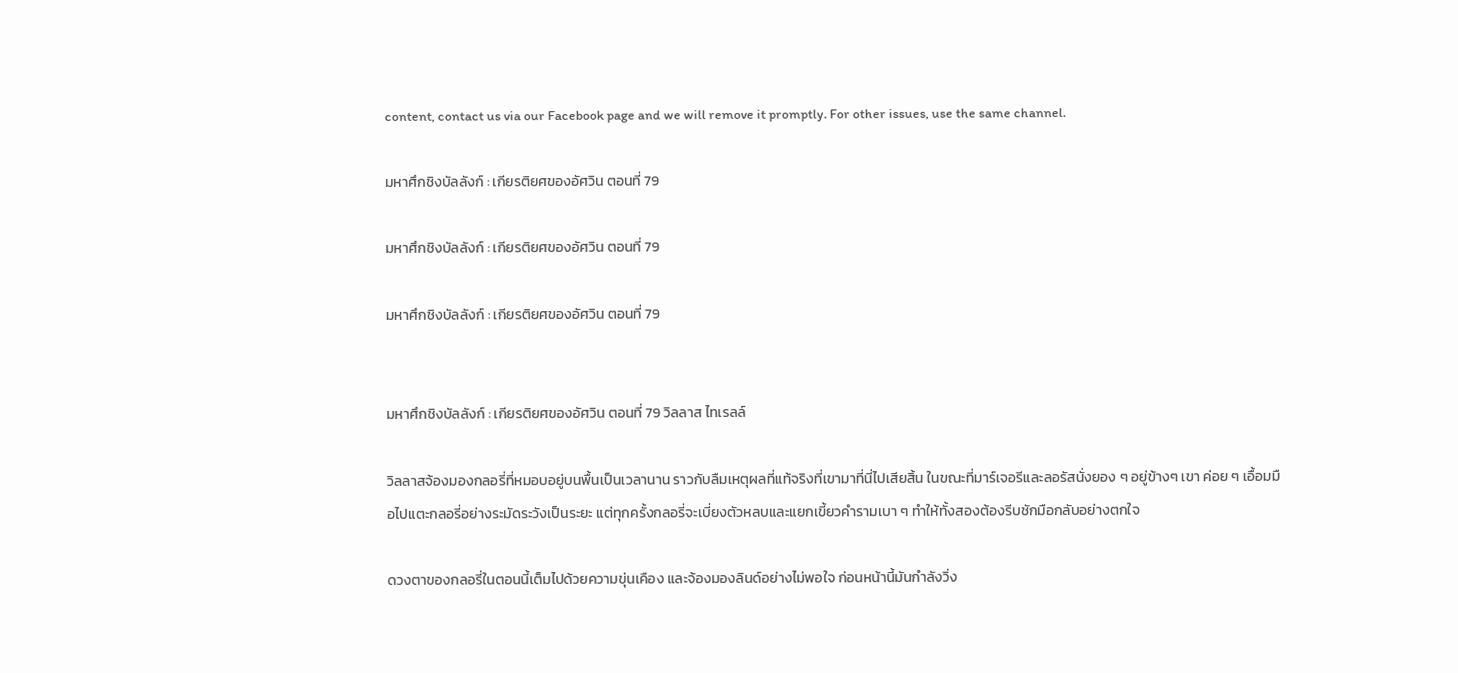content, contact us via our Facebook page and we will remove it promptly. For other issues, use the same channel.

มหาศึกชิงบัลลังก์ : เกียรติยศของอัศวิน ตอนที่ 79

มหาศึกชิงบัลลังก์ : เกียรติยศของอัศวิน ตอนที่ 79

มหาศึกชิงบัลลังก์ : เกียรติยศของอัศวิน ตอนที่ 79


มหาศึกชิงบัลลังก์ : เกียรติยศของอัศวิน ตอนที่ 79 วิลลาส ไทเรลล์

วิลลาสจ้องมองกลอรี่ที่หมอบอยู่บนพื้นเป็นเวลานาน ราวกับลืมเหตุผลที่แท้จริงที่เขามาที่นี่ไปเสียสิ้น ในขณะที่มาร์เจอรีและลอรัสนั่งยอง ๆ อยู่ข้างๆ เขา ค่อย ๆ เอื้อมมือไปแตะกลอรี่อย่างระมัดระวังเป็นระยะ แต่ทุกครั้งกลอรี่จะเบี่ยงตัวหลบและแยกเขี้ยวคำรามเบา ๆ ทำให้ทั้งสองต้องรีบชักมือกลับอย่างตกใจ

ดวงตาของกลอรี่ในตอนนี้เต็มไปด้วยความขุ่นเคือง และจ้องมองลินด์อย่างไม่พอใจ ก่อนหน้านี้มันกำลังวิ่ง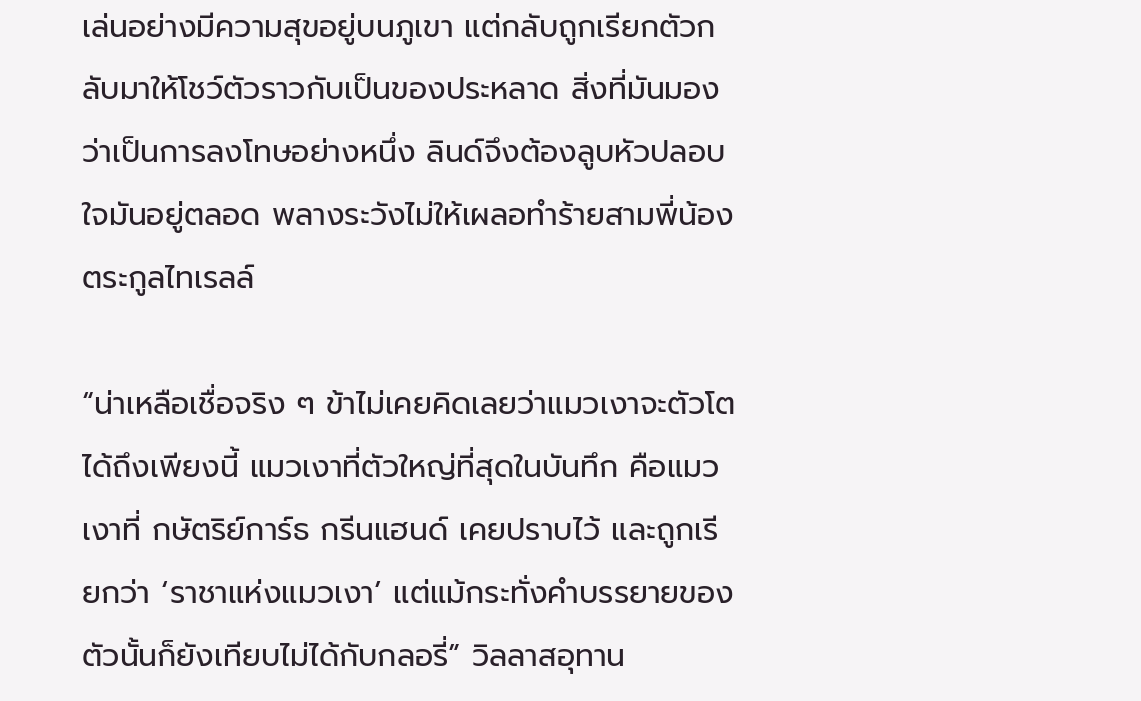เล่นอย่างมีความสุขอยู่บนภูเขา แต่กลับถูกเรียกตัวกลับมาให้โชว์ตัวราวกับเป็นของประหลาด สิ่งที่มันมองว่าเป็นการลงโทษอย่างหนึ่ง ลินด์จึงต้องลูบหัวปลอบใจมันอยู่ตลอด พลางระวังไม่ให้เผลอทำร้ายสามพี่น้องตระกูลไทเรลล์

“น่าเหลือเชื่อจริง ๆ ข้าไม่เคยคิดเลยว่าแมวเงาจะตัวโตได้ถึงเพียงนี้ แมวเงาที่ตัวใหญ่ที่สุดในบันทึก คือแมวเงาที่ กษัตริย์การ์ธ กรีนแฮนด์ เคยปราบไว้ และถูกเรียกว่า ‘ราชาแห่งแมวเงา’ แต่แม้กระทั่งคำบรรยายของตัวนั้นก็ยังเทียบไม่ได้กับกลอรี่” วิลลาสอุทาน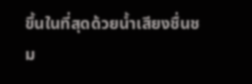ขึ้นในที่สุดด้วยน้ำเสียงชื่นชม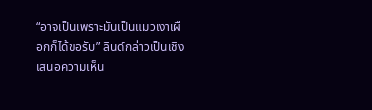“อาจเป็นเพราะมันเป็นแมวเงาเผือกก็ได้ขอรับ” ลินด์กล่าวเป็นเชิงเสนอความเห็น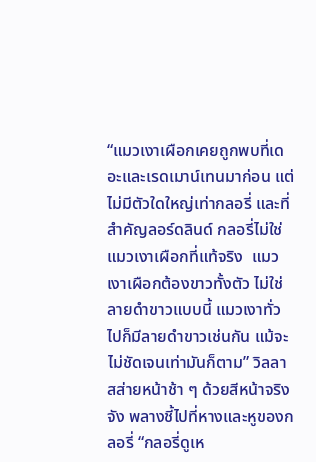“แมวเงาเผือกเคยถูกพบที่เดอะและเรดเมาน์เทนมาก่อน แต่ไม่มีตัวใดใหญ่เท่ากลอรี่ และที่สำคัญลอร์ดลินด์ กลอรี่ไม่ใช่แมวเงาเผือกที่แท้จริง  แมวเงาเผือกต้องขาวทั้งตัว ไม่ใช่ลายดำขาวแบบนี้ แมวเงาทั่วไปก็มีลายดำขาวเช่นกัน แม้จะไม่ชัดเจนเท่ามันก็ตาม” วิลลาสส่ายหน้าช้า ๆ ด้วยสีหน้าจริงจัง พลางชี้ไปที่หางและหูของกลอรี่ “กลอรี่ดูเห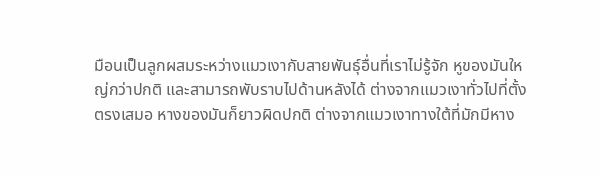มือนเป็นลูกผสมระหว่างแมวเงากับสายพันธุ์อื่นที่เราไม่รู้จัก หูของมันใหญ่กว่าปกติ และสามารถพับราบไปด้านหลังได้ ต่างจากแมวเงาทั่วไปที่ตั้งตรงเสมอ หางของมันก็ยาวผิดปกติ ต่างจากแมวเงาทางใต้ที่มักมีหาง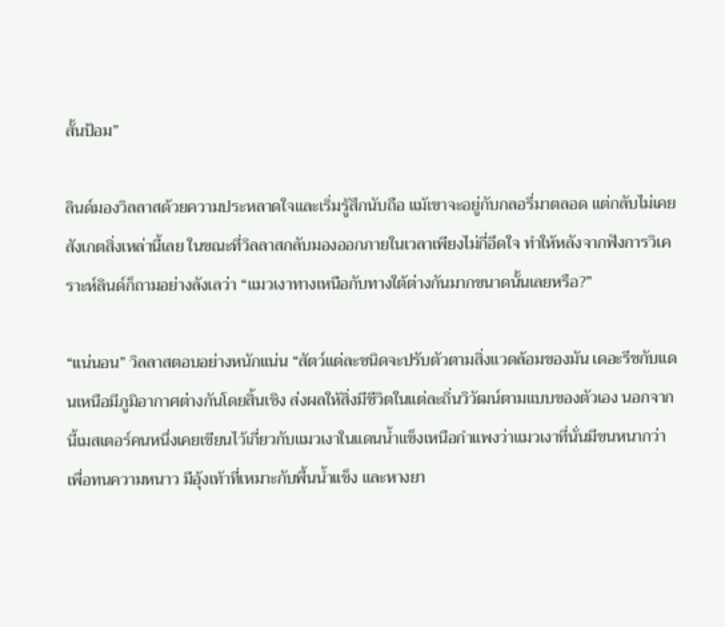สั้นป้อม”

ลินด์มองวิลลาสด้วยความประหลาดใจและเริ่มรู้สึกนับถือ แม้เขาจะอยู่กับกลอรี่มาตลอด แต่กลับไม่เคยสังเกตสิ่งเหล่านี้เลย ในขณะที่วิลลาสกลับมองออกภายในเวลาเพียงไม่กี่อึดใจ ทำให้หลังจากฟังการวิเคราะห์ลินด์ก็ถามอย่างลังเลว่า “แมวเงาทางเหนือกับทางใต้ต่างกันมากขนาดนั้นเลยหรือ?”

“แน่นอน” วิลลาสตอบอย่างหนักแน่น “สัตว์แต่ละชนิดจะปรับตัวตามสิ่งแวดล้อมของมัน เดอะรีชกับแดนเหนือมีภูมิอากาศต่างกันโดยสิ้นเชิง ส่งผลให้สิ่งมีชีวิตในแต่ละถิ่นวิวัฒน์ตามแบบของตัวเอง นอกจากนี้เมสเตอร์คนหนึ่งเคยเขียนไว้เกี่ยวกับแมวเงาในแดนน้ำแข็งเหนือกำแพงว่าแมวเงาที่นั่นมีขนหนากว่าเพื่อทนความหนาว มีอุ้งเท้าที่เหมาะกับพื้นน้ำแข็ง และหางยา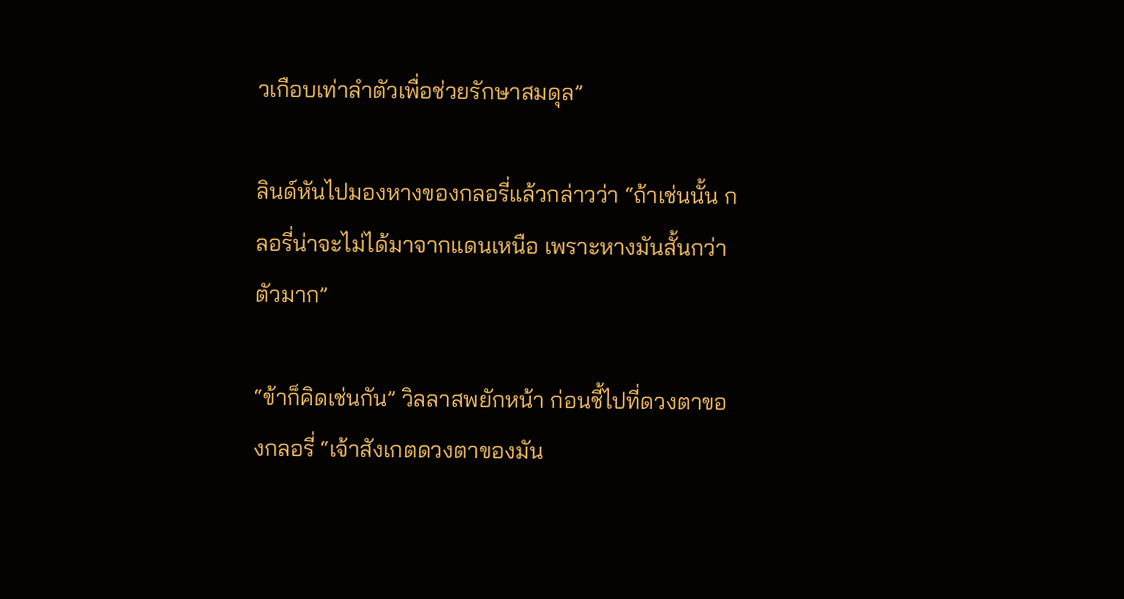วเกือบเท่าลำตัวเพื่อช่วยรักษาสมดุล”

ลินด์หันไปมองหางของกลอรี่แล้วกล่าวว่า “ถ้าเช่นนั้น กลอรี่น่าจะไม่ได้มาจากแดนเหนือ เพราะหางมันสั้นกว่าตัวมาก”

“ข้าก็คิดเช่นกัน” วิลลาสพยักหน้า ก่อนชี้ไปที่ดวงตาของกลอรี่ “เจ้าสังเกตดวงตาของมัน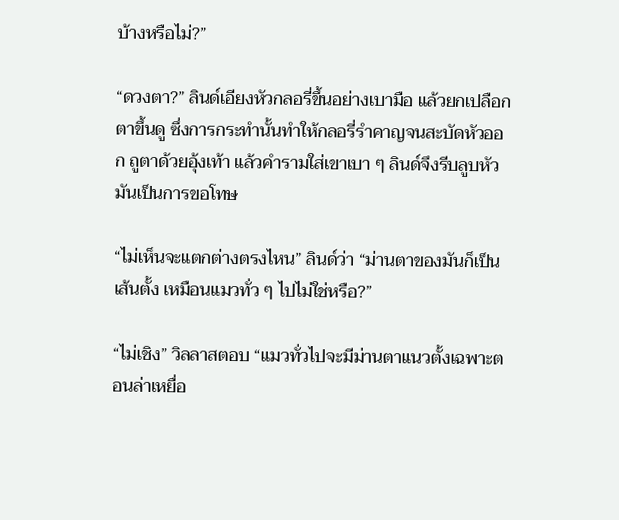บ้างหรือไม่?”

“ดวงตา?” ลินด์เอียงหัวกลอรี่ขึ้นอย่างเบามือ แล้วยกเปลือกตาขึ้นดู ซึ่งการกระทำนั้นทำให้กลอรี่รำคาญจนสะบัดหัวออก ถูตาด้วยอุ้งเท้า แล้วคำรามใส่เขาเบา ๆ ลินด์จึงรีบลูบหัวมันเป็นการขอโทษ

“ไม่เห็นจะแตกต่างตรงไหน” ลินด์ว่า “ม่านตาของมันก็เป็นเส้นตั้ง เหมือนแมวทั่ว ๆ ไปไม่ใช่หรือ?”

“ไม่เชิง” วิลลาสตอบ “แมวทั่วไปจะมีม่านตาแนวตั้งเฉพาะตอนล่าเหยื่อ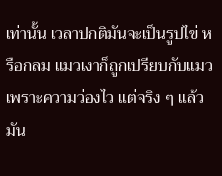เท่านั้น เวลาปกติมันจะเป็นรูปไข่ หรือกลม แมวเงาก็ถูกเปรียบกับแมวเพราะความว่องไว แต่จริง ๆ แล้วมัน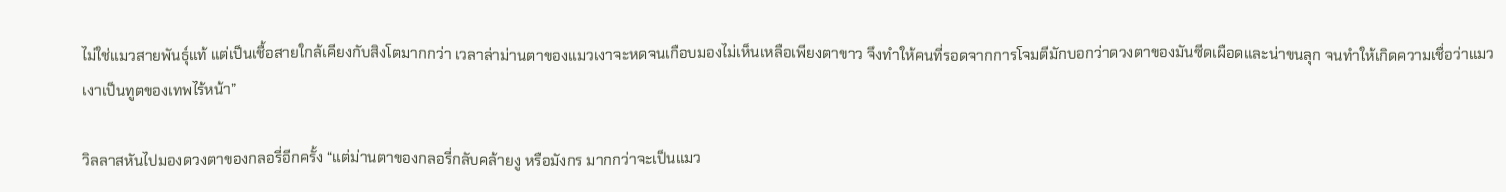ไม่ใช่แมวสายพันธุ์แท้ แต่เป็นเชื้อสายใกล้เคียงกับสิงโตมากกว่า เวลาล่าม่านตาของแมวเงาจะหดจนเกือบมองไม่เห็นเหลือเพียงตาขาว จึงทำให้คนที่รอดจากการโจมตีมักบอกว่าดวงตาของมันซีดเผือดและน่าขนลุก จนทำให้เกิดความเชื่อว่าแมวเงาเป็นทูตของเทพไร้หน้า”

วิลลาสหันไปมองดวงตาของกลอรี่อีกครั้ง “แต่ม่านตาของกลอรี่กลับคล้ายงู หรือมังกร มากกว่าจะเป็นแมว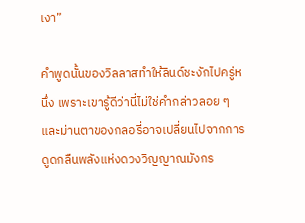เงา”

คำพูดนั้นของวิลลาสทำให้ลินด์ชะงักไปครู่หนึ่ง เพราะเขารู้ดีว่านี่ไม่ใช่คำกล่าวลอย ๆ และม่านตาของกลอรี่อาจเปลี่ยนไปจากการดูดกลืนพลังแห่งดวงวิญญาณมังกร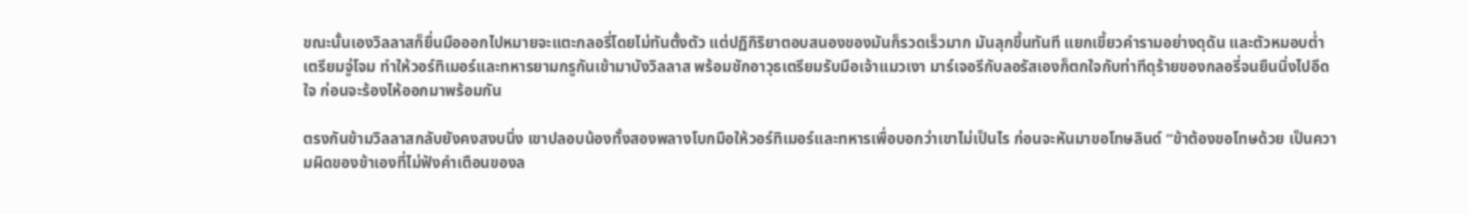ขณะนั้นเองวิลลาสก็ยื่นมือออกไปหมายจะแตะกลอรี่โดยไม่ทันตั้งตัว แต่ปฏิกิริยาตอบสนองของมันก็รวดเร็วมาก มันลุกขึ้นทันที แยกเขี้ยวคำรามอย่างดุดัน และตัวหมอบต่ำเตรียมจู่โจม ทำให้วอร์ทิเมอร์และทหารยามกรูกันเข้ามาบังวิลลาส พร้อมชักอาวุธเตรียมรับมือเจ้าแมวเงา มาร์เจอรีกับลอรัสเองก็ตกใจกับท่าทีดุร้ายของกลอรี่จนยืนนิ่งไปอึดใจ ก่อนจะร้องไห้ออกมาพร้อมกัน

ตรงกันข้ามวิลลาสกลับยังคงสงบนิ่ง เขาปลอบน้องทั้งสองพลางโบกมือให้วอร์ทิเมอร์และทหารเพื่อบอกว่าเขาไม่เป็นไร ก่อนจะหันมาขอโทษลินด์ “ข้าต้องขอโทษด้วย เป็นความผิดของข้าเองที่ไม่ฟังคำเตือนของล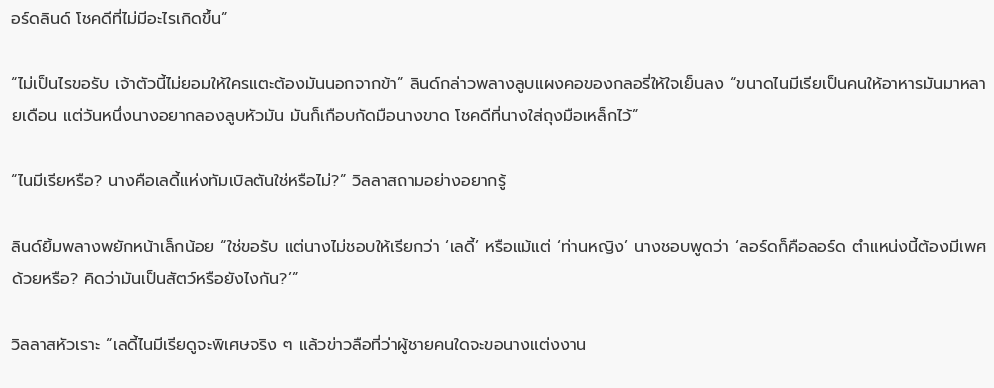อร์ดลินด์ โชคดีที่ไม่มีอะไรเกิดขึ้น”

“ไม่เป็นไรขอรับ เจ้าตัวนี้ไม่ยอมให้ใครแตะต้องมันนอกจากข้า” ลินด์กล่าวพลางลูบแผงคอของกลอรี่ให้ใจเย็นลง “ขนาดไนมีเรียเป็นคนให้อาหารมันมาหลายเดือน แต่วันหนึ่งนางอยากลองลูบหัวมัน มันก็เกือบกัดมือนางขาด โชคดีที่นางใส่ถุงมือเหล็กไว้”

“ไนมีเรียหรือ? นางคือเลดี้แห่งทัมเบิลตันใช่หรือไม่?” วิลลาสถามอย่างอยากรู้

ลินด์ยิ้มพลางพยักหน้าเล็กน้อย “ใช่ขอรับ แต่นางไม่ชอบให้เรียกว่า ‘เลดี้’ หรือแม้แต่ ‘ท่านหญิง’ นางชอบพูดว่า ‘ลอร์ดก็คือลอร์ด ตำแหน่งนี้ต้องมีเพศด้วยหรือ? คิดว่ามันเป็นสัตว์หรือยังไงกัน?’”

วิลลาสหัวเราะ “เลดี้ไนมีเรียดูจะพิเศษจริง ๆ แล้วข่าวลือที่ว่าผู้ชายคนใดจะขอนางแต่งงาน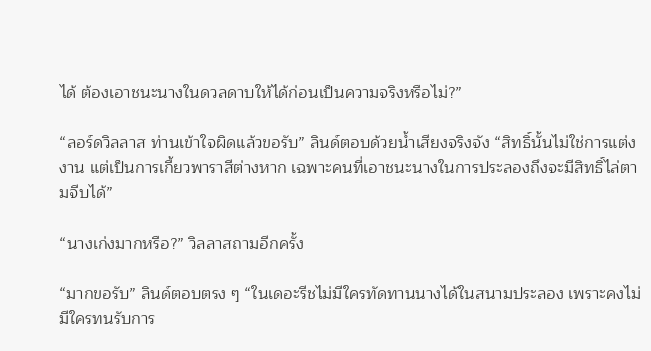ได้ ต้องเอาชนะนางในดวลดาบให้ได้ก่อนเป็นความจริงหรือไม่?”

“ลอร์ดวิลลาส ท่านเข้าใจผิดแล้วขอรับ” ลินด์ตอบด้วยน้ำเสียงจริงจัง “สิทธิ์นั้นไม่ใช่การแต่งงาน แต่เป็นการเกี้ยวพาราสีต่างหาก เฉพาะคนที่เอาชนะนางในการประลองถึงจะมีสิทธิ์ไล่ตามจีบได้”

“นางเก่งมากหรือ?” วิลลาสถามอีกครั้ง

“มากขอรับ” ลินด์ตอบตรง ๆ “ในเดอะรีชไม่มีใครทัดทานนางได้ในสนามประลอง เพราะคงไม่มีใครทนรับการ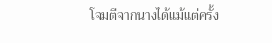โจมตีจากนางได้แม้แต่ครั้ง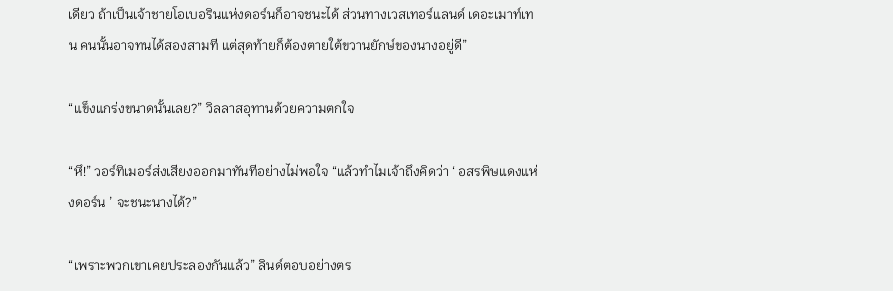เดียว ถ้าเป็นเจ้าชายโอเบอรินแห่งดอร์นก็อาจชนะได้ ส่วนทางเวสเทอร์แลนด์ เดอะเมาท์เทน คนนั้นอาจทนได้สองสามที แต่สุดท้ายก็ต้องตายใต้ขวานยักษ์ของนางอยู่ดี”

“แข็งแกร่งขนาดนั้นเลย?” วิลลาสอุทานด้วยความตกใจ

“หึ!” วอร์ทิเมอร์ส่งเสียงออกมาทันทีอย่างไม่พอใจ “แล้วทำไมเจ้าถึงคิดว่า ‘ อสรพิษแดงแห่งดอร์น ’ จะชนะนางได้?”

“เพราะพวกเขาเคยประลองกันแล้ว” ลินด์ตอบอย่างตร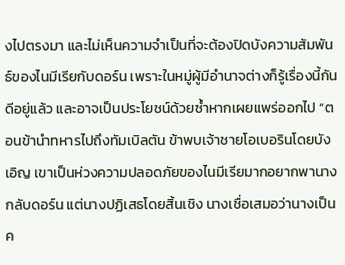งไปตรงมา และไม่เห็นความจำเป็นที่จะต้องปิดบังความสัมพันธ์ของไนมีเรียกับดอร์น เพราะในหมู่ผู้มีอำนาจต่างก็รู้เรื่องนี้กันดีอยู่แล้ว และอาจเป็นประโยชน์ด้วยซ้ำหากเผยแพร่ออกไป “ตอนข้านำทหารไปถึงทัมเบิลตัน ข้าพบเจ้าชายโอเบอรินโดยบังเอิญ เขาเป็นห่วงความปลอดภัยของไนมีเรียมากอยากพานางกลับดอร์น แต่นางปฏิเสธโดยสิ้นเชิง นางเชื่อเสมอว่านางเป็นค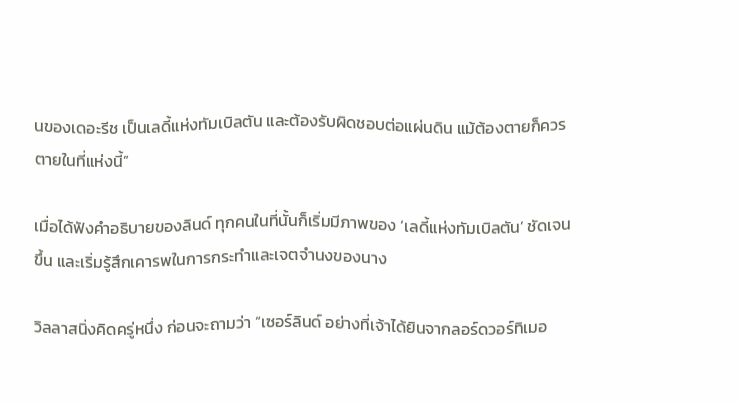นของเดอะรีช เป็นเลดี้แห่งทัมเบิลตัน และต้องรับผิดชอบต่อแผ่นดิน แม้ต้องตายก็ควรตายในที่แห่งนี้”

เมื่อได้ฟังคำอธิบายของลินด์ ทุกคนในที่นั้นก็เริ่มมีภาพของ ‘เลดี้แห่งทัมเบิลตัน’ ชัดเจนขึ้น และเริ่มรู้สึกเคารพในการกระทำและเจตจำนงของนาง

วิลลาสนิ่งคิดครู่หนึ่ง ก่อนจะถามว่า “เซอร์ลินด์ อย่างที่เจ้าได้ยินจากลอร์ดวอร์ทิเมอ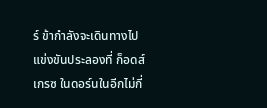ร์ ข้ากำลังจะเดินทางไปแข่งขันประลองที่ ก็อดส์เกรซ ในดอร์นในอีกไม่กี่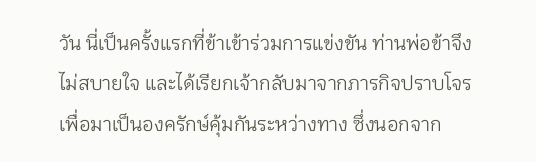วัน นี่เป็นครั้งแรกที่ข้าเข้าร่วมการแข่งขัน ท่านพ่อข้าจึงไม่สบายใจ และได้เรียกเจ้ากลับมาจากภารกิจปราบโจรเพื่อมาเป็นองครักษ์คุ้มกันระหว่างทาง ซึ่งนอกจาก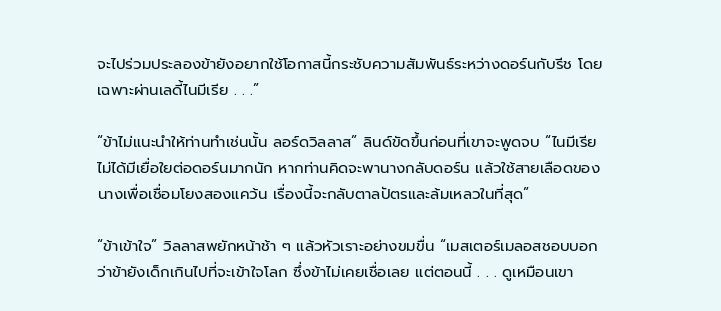จะไปร่วมประลองข้ายังอยากใช้โอกาสนี้กระชับความสัมพันธ์ระหว่างดอร์นกับรีช โดยเฉพาะผ่านเลดี้ไนมีเรีย . . .”

“ข้าไม่แนะนำให้ท่านทำเช่นนั้น ลอร์ดวิลลาส” ลินด์ขัดขึ้นก่อนที่เขาจะพูดจบ “ไนมีเรียไม่ได้มีเยื่อใยต่อดอร์นมากนัก หากท่านคิดจะพานางกลับดอร์น แล้วใช้สายเลือดของนางเพื่อเชื่อมโยงสองแคว้น เรื่องนี้จะกลับตาลปัตรและล้มเหลวในที่สุด”

“ข้าเข้าใจ” วิลลาสพยักหน้าช้า ๆ แล้วหัวเราะอย่างขมขื่น “เมสเตอร์เมลอสชอบบอกว่าข้ายังเด็กเกินไปที่จะเข้าใจโลก ซึ่งข้าไม่เคยเชื่อเลย แต่ตอนนี้ . . . ดูเหมือนเขา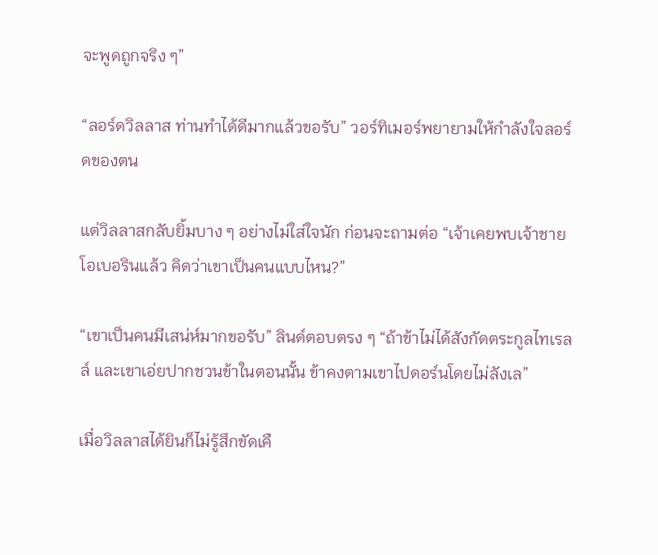จะพูดถูกจริง ๆ”

“ลอร์ดวิลลาส ท่านทำได้ดีมากแล้วขอรับ” วอร์ทิเมอร์พยายามให้กำลังใจลอร์ดของตน

แต่วิลลาสกลับยิ้มบาง ๆ อย่างไม่ใส่ใจนัก ก่อนจะถามต่อ “เจ้าเคยพบเจ้าชายโอเบอรินแล้ว คิดว่าเขาเป็นคนแบบไหน?”

“เขาเป็นคนมีเสน่ห์มากขอรับ” ลินด์ตอบตรง ๆ “ถ้าข้าไม่ได้สังกัดตระกูลไทเรลล์ และเขาเอ่ยปากชวนข้าในตอนนั้น ข้าคงตามเขาไปดอร์นโดยไม่ลังเล”

เมื่อวิลลาสได้ยินก็ไม่รู้สึกขัดเคื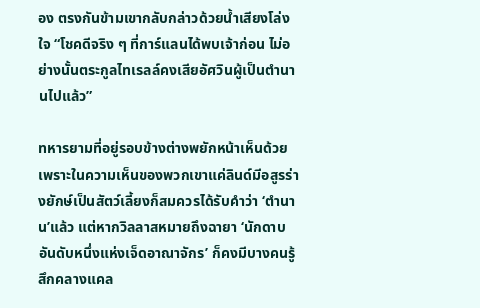อง ตรงกันข้ามเขากลับกล่าวด้วยน้ำเสียงโล่งใจ “โชคดีจริง ๆ ที่การ์แลนได้พบเจ้าก่อน ไม่อย่างนั้นตระกูลไทเรลล์คงเสียอัศวินผู้เป็นตำนานไปแล้ว”

ทหารยามที่อยู่รอบข้างต่างพยักหน้าเห็นด้วย เพราะในความเห็นของพวกเขาแค่ลินด์มีอสูรร่างยักษ์เป็นสัตว์เลี้ยงก็สมควรได้รับคำว่า ‘ตำนาน’แล้ว แต่หากวิลลาสหมายถึงฉายา ‘นักดาบอันดับหนึ่งแห่งเจ็ดอาณาจักร’ ก็คงมีบางคนรู้สึกคลางแคล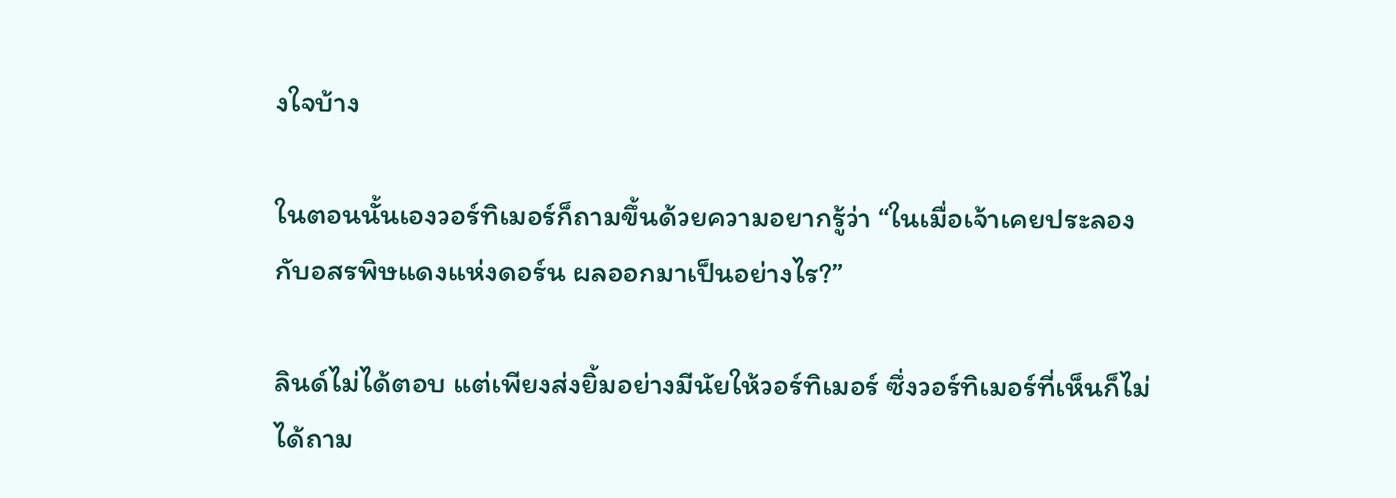งใจบ้าง

ในตอนนั้นเองวอร์ทิเมอร์ก็ถามขึ้นด้วยความอยากรู้ว่า “ในเมื่อเจ้าเคยประลองกับอสรพิษแดงแห่งดอร์น ผลออกมาเป็นอย่างไร?”

ลินด์ไม่ได้ตอบ แต่เพียงส่งยิ้มอย่างมีนัยให้วอร์ทิเมอร์ ซึ่งวอร์ทิเมอร์ที่เห็นก็ไม่ได้ถาม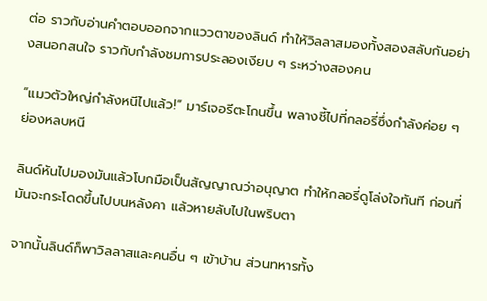ต่อ ราวกับอ่านคำตอบออกจากแววตาของลินด์ ทำให้วิลลาสมองทั้งสองสลับกันอย่างสนอกสนใจ ราวกับกำลังชมการประลองเงียบ ๆ ระหว่างสองคน

“แมวตัวใหญ่กำลังหนีไปแล้ว!” มาร์เจอรีตะโกนขึ้น พลางชี้ไปที่กลอรี่ซึ่งกำลังค่อย ๆ ย่องหลบหนี

ลินด์หันไปมองมันแล้วโบกมือเป็นสัญญาณว่าอนุญาต ทำให้กลอรี่ดูโล่งใจทันที ก่อนที่มันจะกระโดดขึ้นไปบนหลังคา แล้วหายลับไปในพริบตา

จากนั้นลินด์ก็พาวิลลาสและคนอื่น ๆ เข้าบ้าน ส่วนทหารทั้ง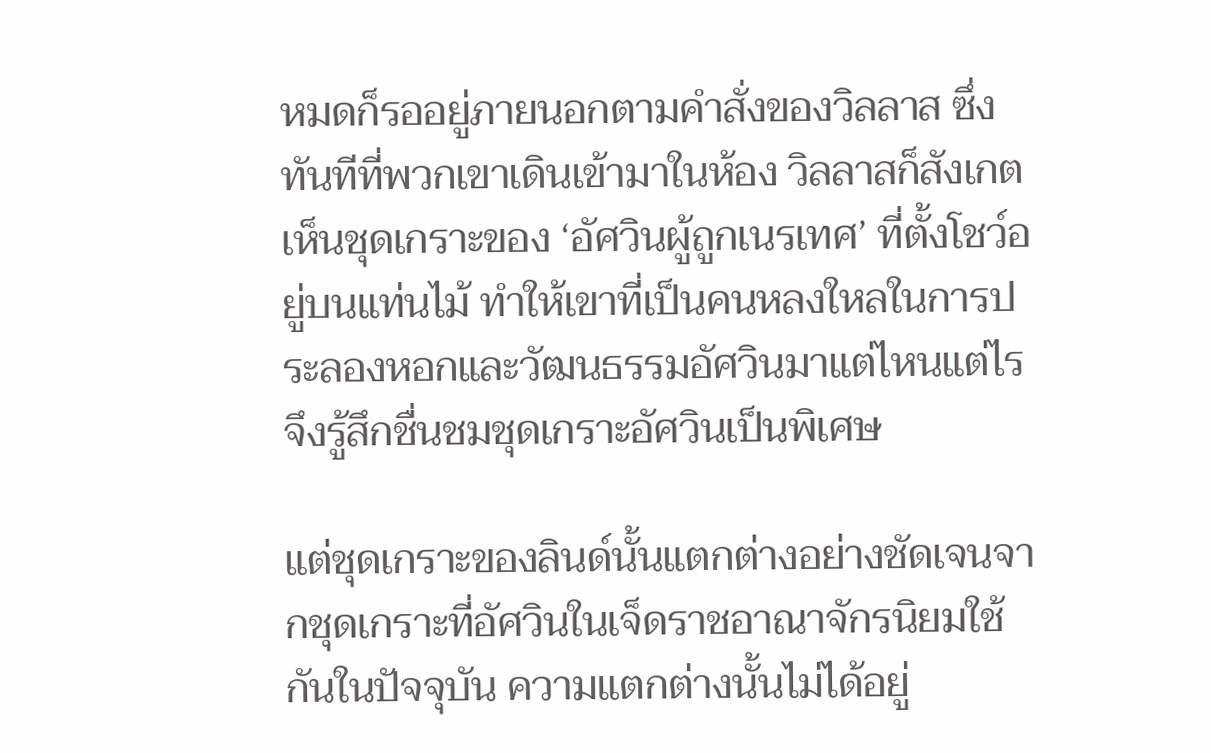หมดก็รออยู่ภายนอกตามคำสั่งของวิลลาส ซึ่งทันทีที่พวกเขาเดินเข้ามาในห้อง วิลลาสก็สังเกตเห็นชุดเกราะของ ‘อัศวินผู้ถูกเนรเทศ’ ที่ตั้งโชว์อยู่บนแท่นไม้ ทำให้เขาที่เป็นคนหลงใหลในการประลองหอกและวัฒนธรรมอัศวินมาแต่ไหนแต่ไรจึงรู้สึกชื่นชมชุดเกราะอัศวินเป็นพิเศษ

แต่ชุดเกราะของลินด์นั้นแตกต่างอย่างชัดเจนจากชุดเกราะที่อัศวินในเจ็ดราชอาณาจักรนิยมใช้กันในปัจจุบัน ความแตกต่างนั้นไม่ได้อยู่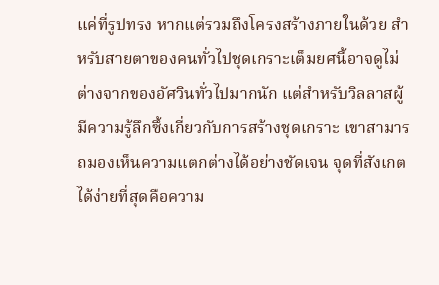แค่ที่รูปทรง หากแต่รวมถึงโครงสร้างภายในด้วย สำหรับสายตาของคนทั่วไปชุดเกราะเต็มยศนี้อาจดูไม่ต่างจากของอัศวินทั่วไปมากนัก แต่สำหรับวิลลาสผู้มีความรู้ลึกซึ้งเกี่ยวกับการสร้างชุดเกราะ เขาสามารถมองเห็นความแตกต่างได้อย่างชัดเจน จุดที่สังเกตได้ง่ายที่สุดคือความ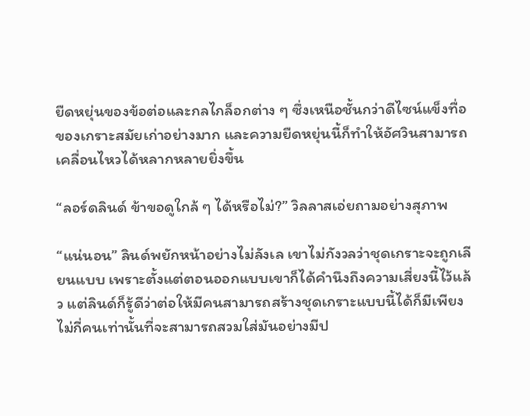ยืดหยุ่นของข้อต่อและกลไกล็อกต่าง ๆ ซึ่งเหนือชั้นกว่าดีไซน์แข็งทื่อของเกราะสมัยเก่าอย่างมาก และความยืดหยุ่นนี้ก็ทำให้อัศวินสามารถเคลื่อนไหวได้หลากหลายยิ่งขึ้น

“ลอร์ดลินด์ ข้าขอดูใกล้ ๆ ได้หรือไม่?” วิลลาสเอ่ยถามอย่างสุภาพ

“แน่นอน” ลินด์พยักหน้าอย่างไม่ลังเล เขาไม่กังวลว่าชุดเกราะจะถูกเลียนแบบ เพราะตั้งแต่ตอนออกแบบเขาก็ได้คำนึงถึงความเสี่ยงนี้ไว้แล้ว แต่ลินด์ก็รู้ดีว่าต่อให้มีคนสามารถสร้างชุดเกราะแบบนี้ได้ก็มีเพียงไม่กี่คนเท่านั้นที่จะสามารถสวมใส่มันอย่างมีป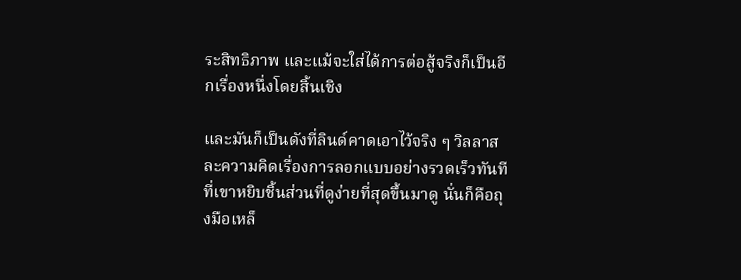ระสิทธิภาพ และแม้จะใส่ได้การต่อสู้จริงก็เป็นอีกเรื่องหนึ่งโดยสิ้นเชิง

และมันก็เป็นดังที่ลินด์คาดเอาไว้จริง ๆ วิลลาสละความคิดเรื่องการลอกแบบอย่างรวดเร็วทันทีที่เขาหยิบชิ้นส่วนที่ดูง่ายที่สุดขึ้นมาดู นั่นก็คือถุงมือเหล็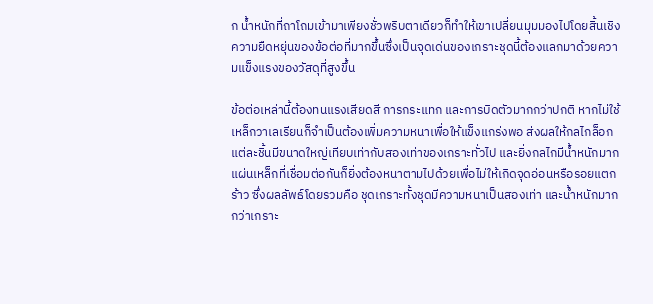ก น้ำหนักที่ถาโถมเข้ามาเพียงชั่วพริบตาเดียวก็ทำให้เขาเปลี่ยนมุมมองไปโดยสิ้นเชิง ความยืดหยุ่นของข้อต่อที่มากขึ้นซึ่งเป็นจุดเด่นของเกราะชุดนี้ต้องแลกมาด้วยความแข็งแรงของวัสดุที่สูงขึ้น

ข้อต่อเหล่านี้ต้องทนแรงเสียดสี การกระแทก และการบิดตัวมากกว่าปกติ หากไม่ใช้เหล็กวาเลเรียนก็จำเป็นต้องเพิ่มความหนาเพื่อให้แข็งแกร่งพอ ส่งผลให้กลไกล็อกแต่ละชิ้นมีขนาดใหญ่เทียบเท่ากับสองเท่าของเกราะทั่วไป และยิ่งกลไกมีน้ำหนักมากแผ่นเหล็กที่เชื่อมต่อกันก็ยิ่งต้องหนาตามไปด้วยเพื่อไม่ให้เกิดจุดอ่อนหรือรอยแตกร้าว ซึ่งผลลัพธ์โดยรวมคือ ชุดเกราะทั้งชุดมีความหนาเป็นสองเท่า และน้ำหนักมากกว่าเกราะ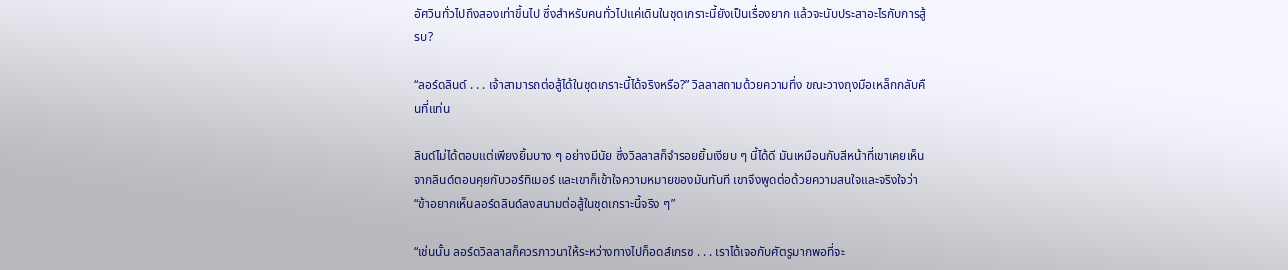อัศวินทั่วไปถึงสองเท่าขึ้นไป ซึ่งสำหรับคนทั่วไปแค่เดินในชุดเกราะนี้ยังเป็นเรื่องยาก แล้วจะนับประสาอะไรกับการสู้รบ?

“ลอร์ดลินด์ . . . เจ้าสามารถต่อสู้ได้ในชุดเกราะนี้ได้จริงหรือ?” วิลลาสถามด้วยความทึ่ง ขณะวางถุงมือเหล็กกลับคืนที่แท่น

ลินด์ไม่ได้ตอบแต่เพียงยิ้มบาง ๆ อย่างมีนัย ซึ่งวิลลาสก็จำรอยยิ้มเงียบ ๆ นี้ได้ดี มันเหมือนกับสีหน้าที่เขาเคยเห็นจากลินด์ตอนคุยกับวอร์ทิเมอร์ และเขาก็เข้าใจความหมายของมันทันที เขาจึงพูดต่อด้วยความสนใจและจริงใจว่า “ข้าอยากเห็นลอร์ดลินด์ลงสนามต่อสู้ในชุดเกราะนี้จริง ๆ”

“เช่นนั้น ลอร์ดวิลลาสก็ควรภาวนาให้ระหว่างทางไปก็อดส์เกรซ . . . เราได้เจอกับศัตรูมากพอที่จะ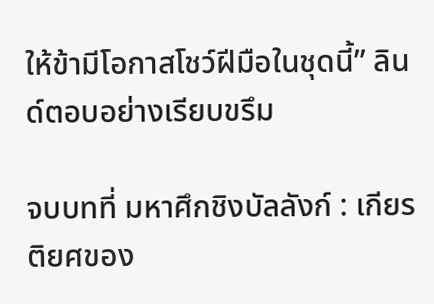ให้ข้ามีโอกาสโชว์ฝีมือในชุดนี้” ลินด์ตอบอย่างเรียบขรึม

จบบทที่ มหาศึกชิงบัลลังก์ : เกียรติยศของ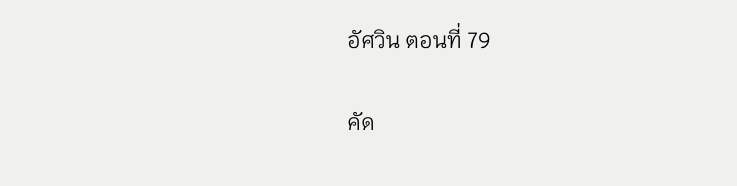อัศวิน ตอนที่ 79

คัด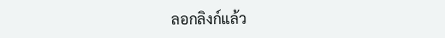ลอกลิงก์แล้ว